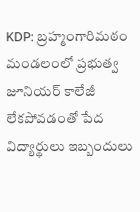KDP: బ్రహ్మంగారిమఠం మండలంలో ప్రభుత్వ జూనియర్ కాలేజీ లేకపోవడంతో పేద విద్యార్థులు ఇబ్బందులు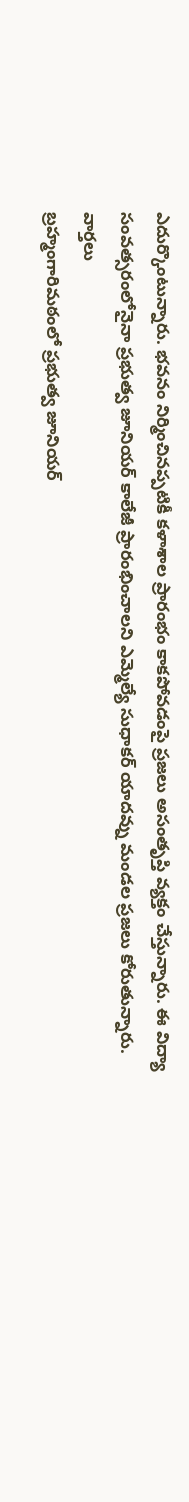ఎదుర్కొంటున్నారు. భవనం నిర్మించినప్పటికీ కళాశాల ప్రారంభం కాకపోవడంపై ప్రజలు అసంతృప్తి వ్యక్తం చేస్తున్నారు. ఈ విద్యా సంవత్సరంలోనైనా ప్రభుత్వ జూనియర్ కాలేజీ ప్రారంభించాలని ఎమ్మెల్యే సుధాకర్ యాదవ్ను మండల ప్రజలు కోరుతున్నారు.
వార్తలు
బ్రహ్మంగారిమఠంలో ప్రభుత్వ జూనియర్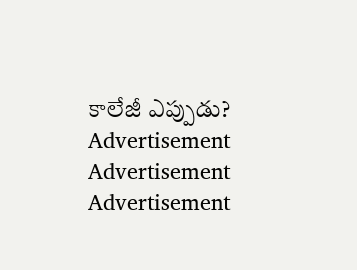కాలేజీ ఎప్పుడు?
Advertisement
Advertisement
Advertisement